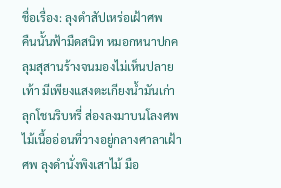ชื่อเรื่อง: ลุงดำสัปเหร่อเฝ้าศพ
คืนนั้นฟ้ามืดสนิท หมอกหนาปกคลุมสุสานร้างจนมองไม่เห็นปลายเท้า มีเพียงแสงตะเกียงน้ำมันเก่าลุกโชนริบหรี่ ส่องลงมาบนโลงศพไม้เนื้ออ่อนที่วางอยู่กลางศาลาเฝ้าศพ ลุงดำนั่งพิงเสาไม้ มือ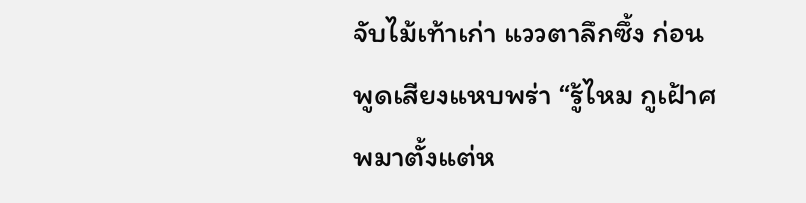จับไม้เท้าเก่า แววตาลึกซึ้ง ก่อนพูดเสียงแหบพร่า “รู้ไหม กูเฝ้าศพมาตั้งแต่ห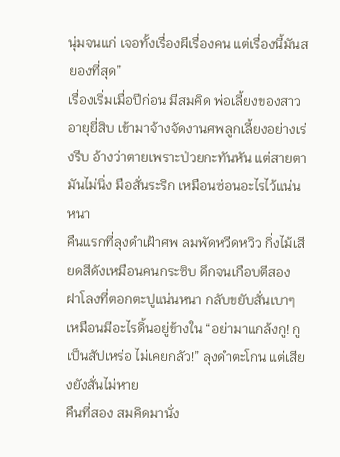นุ่มจนแก่ เจอทั้งเรื่องผีเรื่องคน แต่เรื่องนี้มันสยองที่สุด”
เรื่องเริ่มเมื่อปีก่อน มีสมคิด พ่อเลี้ยงของสาวอายุยี่สิบ เข้ามาจ้างจัดงานศพลูกเลี้ยงอย่างเร่งรีบ อ้างว่าตายเพราะป่วยกะทันหัน แต่สายตามันไม่นิ่ง มือสั่นระริก เหมือนซ่อนอะไรไว้แน่นหนา
คืนแรกที่ลุงดำเฝ้าศพ ลมพัดหวีดหวิว กิ่งไม้เสียดสีดังเหมือนคนกระซิบ ดึกจนเกือบตีสอง ฝาโลงที่ตอกตะปูแน่นหนา กลับขยับสั่นเบาๆ เหมือนมีอะไรดิ้นอยู่ข้างใน “อย่ามาแกล้งกู! กูเป็นสัปเหร่อ ไม่เคยกลัว!” ลุงดำตะโกน แต่เสียงยังสั่นไม่หาย
คืนที่สอง สมคิดมานั่ง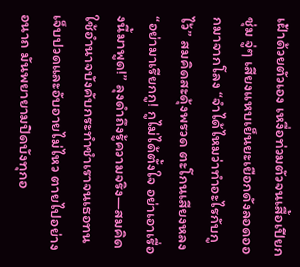เฝ้าด้วยตัวเอง เหงื่อท่วมตัวจนเสื้อเปียกชุ่ม จู่ๆ เสียงแหบเย็นยะเยือกดังลอดออกมาจากโลง “จำได้ไหมว่าทำอะไรกับกูไว้” สมคิดสะดุ้งพรวด ตะโกนเสียงหลง “อย่ามาเรียกกู! กูไม่ได้ตั้งใจ อย่าเอาเรื่องนี้มาพูด!” ลุงดำถึงรู้ความจริง—สมคิดใช้อำนาจบังคับกระทำชำเราจนเธอทนเจ็บปวดและอับอายไม่ไหว ตายไปอย่างอนาถ มันพยายามปิดบังทุกอ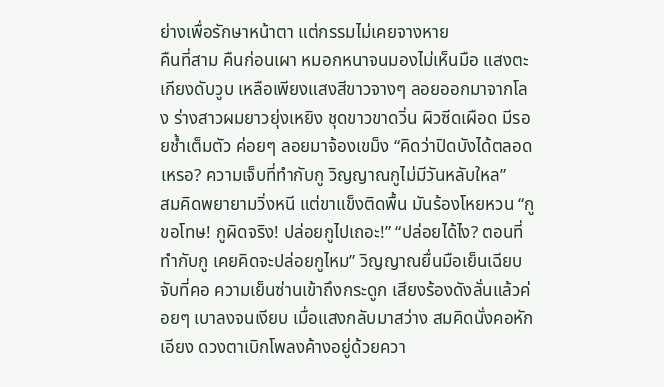ย่างเพื่อรักษาหน้าตา แต่กรรมไม่เคยจางหาย
คืนที่สาม คืนก่อนเผา หมอกหนาจนมองไม่เห็นมือ แสงตะเกียงดับวูบ เหลือเพียงแสงสีขาวจางๆ ลอยออกมาจากโลง ร่างสาวผมยาวยุ่งเหยิง ชุดขาวขาดวิ่น ผิวซีดเผือด มีรอยช้ำเต็มตัว ค่อยๆ ลอยมาจ้องเขม็ง “คิดว่าปิดบังได้ตลอดเหรอ? ความเจ็บที่ทำกับกู วิญญาณกูไม่มีวันหลับใหล”
สมคิดพยายามวิ่งหนี แต่ขาแข็งติดพื้น มันร้องโหยหวน “กูขอโทษ! กูผิดจริง! ปล่อยกูไปเถอะ!” “ปล่อยได้ไง? ตอนที่ทำกับกู เคยคิดจะปล่อยกูไหม” วิญญาณยื่นมือเย็นเฉียบจับที่คอ ความเย็นซ่านเข้าถึงกระดูก เสียงร้องดังลั่นแล้วค่อยๆ เบาลงจนเงียบ เมื่อแสงกลับมาสว่าง สมคิดนั่งคอหักเอียง ดวงตาเบิกโพลงค้างอยู่ด้วยควา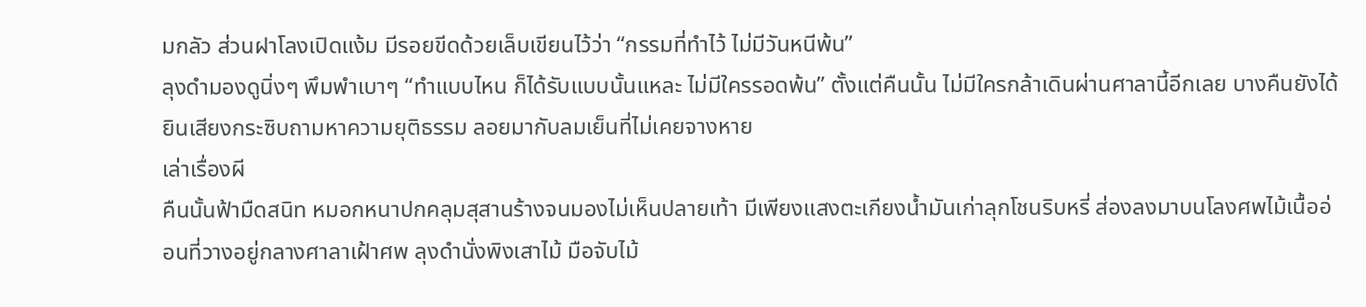มกลัว ส่วนฝาโลงเปิดแง้ม มีรอยขีดด้วยเล็บเขียนไว้ว่า “กรรมที่ทำไว้ ไม่มีวันหนีพ้น”
ลุงดำมองดูนิ่งๆ พึมพำเบาๆ “ทำแบบไหน ก็ได้รับแบบนั้นแหละ ไม่มีใครรอดพ้น” ตั้งแต่คืนนั้น ไม่มีใครกล้าเดินผ่านศาลานี้อีกเลย บางคืนยังได้ยินเสียงกระซิบถามหาความยุติธรรม ลอยมากับลมเย็นที่ไม่เคยจางหาย
เล่าเรื่องผี
คืนนั้นฟ้ามืดสนิท หมอกหนาปกคลุมสุสานร้างจนมองไม่เห็นปลายเท้า มีเพียงแสงตะเกียงน้ำมันเก่าลุกโชนริบหรี่ ส่องลงมาบนโลงศพไม้เนื้ออ่อนที่วางอยู่กลางศาลาเฝ้าศพ ลุงดำนั่งพิงเสาไม้ มือจับไม้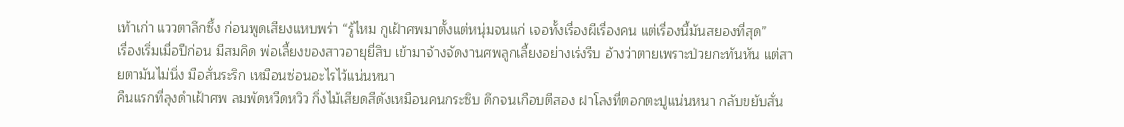เท้าเก่า แววตาลึกซึ้ง ก่อนพูดเสียงแหบพร่า “รู้ไหม กูเฝ้าศพมาตั้งแต่หนุ่มจนแก่ เจอทั้งเรื่องผีเรื่องคน แต่เรื่องนี้มันสยองที่สุด”
เรื่องเริ่มเมื่อปีก่อน มีสมคิด พ่อเลี้ยงของสาวอายุยี่สิบ เข้ามาจ้างจัดงานศพลูกเลี้ยงอย่างเร่งรีบ อ้างว่าตายเพราะป่วยกะทันหัน แต่สายตามันไม่นิ่ง มือสั่นระริก เหมือนซ่อนอะไรไว้แน่นหนา
คืนแรกที่ลุงดำเฝ้าศพ ลมพัดหวีดหวิว กิ่งไม้เสียดสีดังเหมือนคนกระซิบ ดึกจนเกือบตีสอง ฝาโลงที่ตอกตะปูแน่นหนา กลับขยับสั่น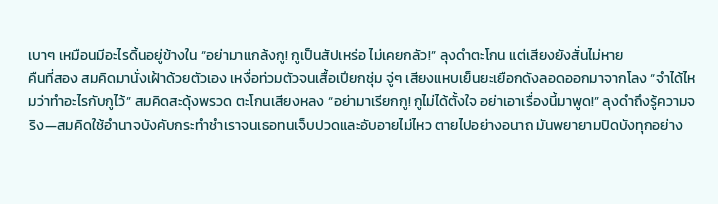เบาๆ เหมือนมีอะไรดิ้นอยู่ข้างใน “อย่ามาแกล้งกู! กูเป็นสัปเหร่อ ไม่เคยกลัว!” ลุงดำตะโกน แต่เสียงยังสั่นไม่หาย
คืนที่สอง สมคิดมานั่งเฝ้าด้วยตัวเอง เหงื่อท่วมตัวจนเสื้อเปียกชุ่ม จู่ๆ เสียงแหบเย็นยะเยือกดังลอดออกมาจากโลง “จำได้ไหมว่าทำอะไรกับกูไว้” สมคิดสะดุ้งพรวด ตะโกนเสียงหลง “อย่ามาเรียกกู! กูไม่ได้ตั้งใจ อย่าเอาเรื่องนี้มาพูด!” ลุงดำถึงรู้ความจริง—สมคิดใช้อำนาจบังคับกระทำชำเราจนเธอทนเจ็บปวดและอับอายไม่ไหว ตายไปอย่างอนาถ มันพยายามปิดบังทุกอย่าง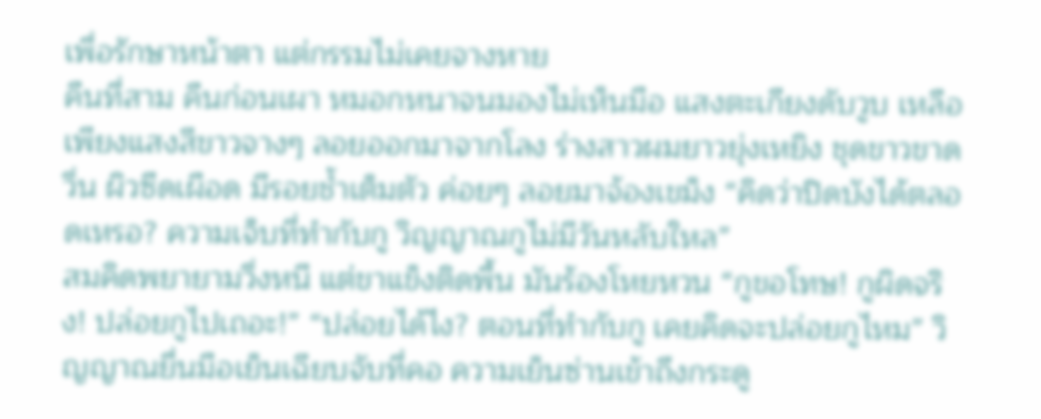เพื่อรักษาหน้าตา แต่กรรมไม่เคยจางหาย
คืนที่สาม คืนก่อนเผา หมอกหนาจนมองไม่เห็นมือ แสงตะเกียงดับวูบ เหลือเพียงแสงสีขาวจางๆ ลอยออกมาจากโลง ร่างสาวผมยาวยุ่งเหยิง ชุดขาวขาดวิ่น ผิวซีดเผือด มีรอยช้ำเต็มตัว ค่อยๆ ลอยมาจ้องเขม็ง “คิดว่าปิดบังได้ตลอดเหรอ? ความเจ็บที่ทำกับกู วิญญาณกูไม่มีวันหลับใหล”
สมคิดพยายามวิ่งหนี แต่ขาแข็งติดพื้น มันร้องโหยหวน “กูขอโทษ! กูผิดจริง! ปล่อยกูไปเถอะ!” “ปล่อยได้ไง? ตอนที่ทำกับกู เคยคิดจะปล่อยกูไหม” วิญญาณยื่นมือเย็นเฉียบจับที่คอ ความเย็นซ่านเข้าถึงกระดู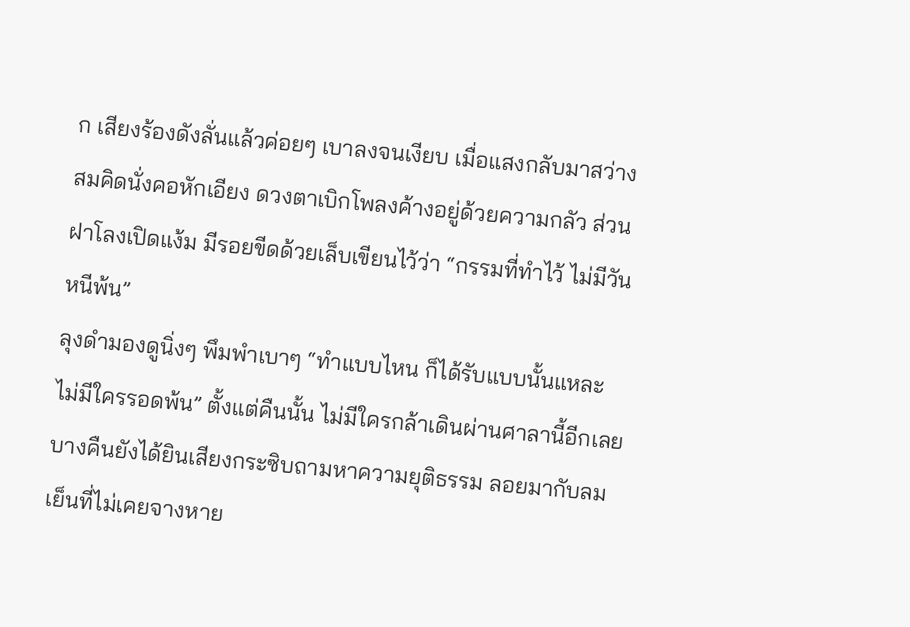ก เสียงร้องดังลั่นแล้วค่อยๆ เบาลงจนเงียบ เมื่อแสงกลับมาสว่าง สมคิดนั่งคอหักเอียง ดวงตาเบิกโพลงค้างอยู่ด้วยความกลัว ส่วนฝาโลงเปิดแง้ม มีรอยขีดด้วยเล็บเขียนไว้ว่า “กรรมที่ทำไว้ ไม่มีวันหนีพ้น”
ลุงดำมองดูนิ่งๆ พึมพำเบาๆ “ทำแบบไหน ก็ได้รับแบบนั้นแหละ ไม่มีใครรอดพ้น” ตั้งแต่คืนนั้น ไม่มีใครกล้าเดินผ่านศาลานี้อีกเลย บางคืนยังได้ยินเสียงกระซิบถามหาความยุติธรรม ลอยมากับลมเย็นที่ไม่เคยจางหาย